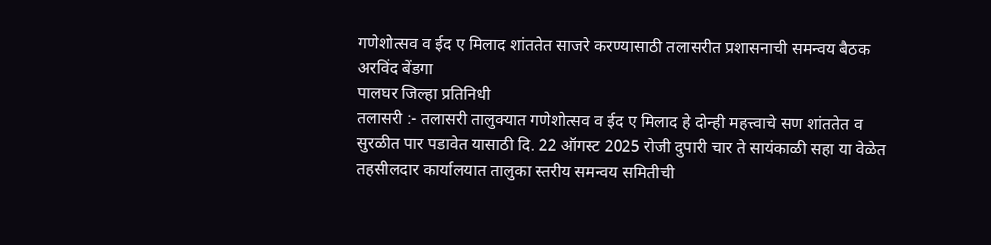गणेशोत्सव व ईद ए मिलाद शांततेत साजरे करण्यासाठी तलासरीत प्रशासनाची समन्वय बैठक
अरविंद बेंडगा
पालघर जिल्हा प्रतिनिधी
तलासरी :- तलासरी तालुक्यात गणेशोत्सव व ईद ए मिलाद हे दोन्ही महत्त्वाचे सण शांततेत व सुरळीत पार पडावेत यासाठी दि. 22 ऑगस्ट 2025 रोजी दुपारी चार ते सायंकाळी सहा या वेळेत तहसीलदार कार्यालयात तालुका स्तरीय समन्वय समितीची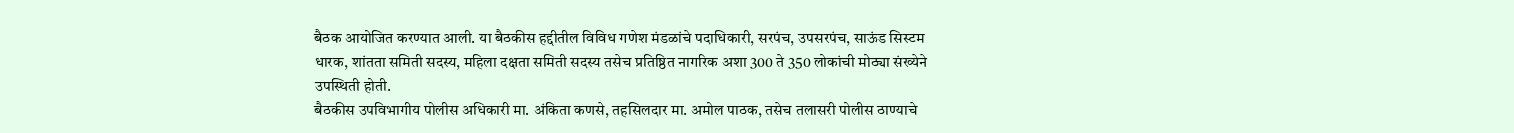बैठक आयोजित करण्यात आली. या बैठकीस हद्दीतील विविध गणेश मंडळांचे पदाधिकारी, सरपंच, उपसरपंच, साऊंड सिस्टम धारक, शांतता समिती सदस्य, महिला दक्षता समिती सदस्य तसेच प्रतिष्ठित नागरिक अशा 300 ते 350 लोकांची मोठ्या संख्येने उपस्थिती होती.
बैठकीस उपविभागीय पोलीस अधिकारी मा. अंकिता कणसे, तहसिलदार मा. अमोल पाठक, तसेच तलासरी पोलीस ठाण्याचे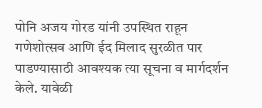पोनि अजय गोरड यांनी उपस्थित राहून गणेशोत्सव आणि ईद मिलाद सुरळीत पार पाडण्यासाठी आवश्यक त्या सूचना व मार्गदर्शन केले. यावेळी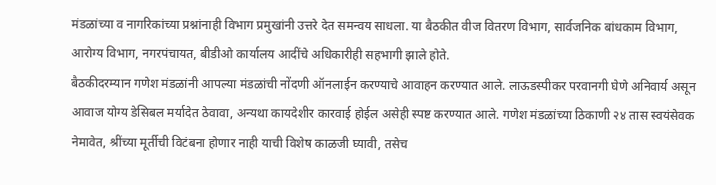मंडळांच्या व नागरिकांच्या प्रश्नांनाही विभाग प्रमुखांनी उत्तरे देत समन्वय साधला. या बैठकीत वीज वितरण विभाग, सार्वजनिक बांधकाम विभाग, आरोग्य विभाग, नगरपंचायत, बीडीओ कार्यालय आदींचे अधिकारीही सहभागी झाले होते.
बैठकीदरम्यान गणेश मंडळांनी आपल्या मंडळांची नोंदणी ऑनलाईन करण्याचे आवाहन करण्यात आले. लाऊडस्पीकर परवानगी घेणे अनिवार्य असून आवाज योग्य डेसिबल मर्यादेत ठेवावा, अन्यथा कायदेशीर कारवाई होईल असेही स्पष्ट करण्यात आले. गणेश मंडळांच्या ठिकाणी २४ तास स्वयंसेवक नेमावेत, श्रींच्या मूर्तीची विटंबना होणार नाही याची विशेष काळजी घ्यावी, तसेच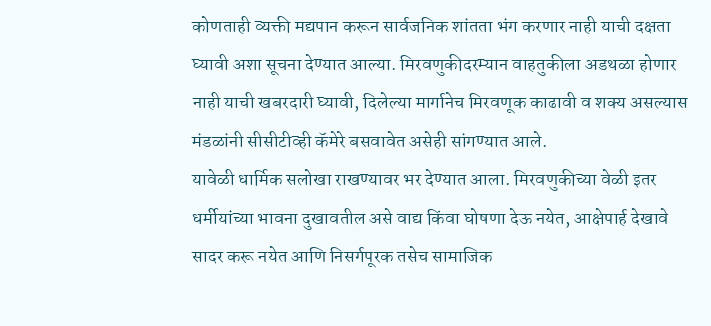कोणताही व्यक्ती मद्यपान करून सार्वजनिक शांतता भंग करणार नाही याची दक्षता घ्यावी अशा सूचना देण्यात आल्या. मिरवणुकीदरम्यान वाहतुकीला अडथळा होणार नाही याची खबरदारी घ्यावी, दिलेल्या मार्गानेच मिरवणूक काढावी व शक्य असल्यास मंडळांनी सीसीटीव्ही कॅमेरे बसवावेत असेही सांगण्यात आले.
यावेळी धार्मिक सलोखा राखण्यावर भर देण्यात आला. मिरवणुकीच्या वेळी इतर धर्मीयांच्या भावना दुखावतील असे वाद्य किंवा घोषणा देऊ नयेत, आक्षेपार्ह देखावे सादर करू नयेत आणि निसर्गपूरक तसेच सामाजिक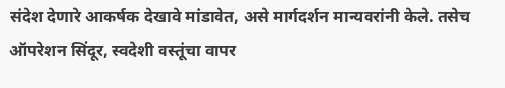संदेश देणारे आकर्षक देखावे मांडावेत, असे मार्गदर्शन मान्यवरांनी केले. तसेच ऑपरेशन सिंदूर, स्वदेशी वस्तूंचा वापर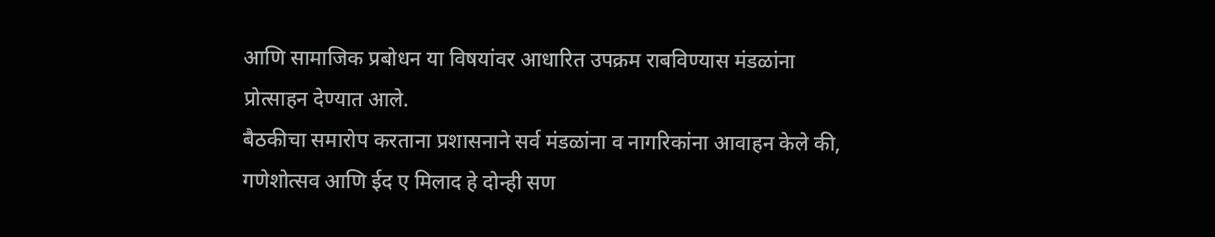आणि सामाजिक प्रबोधन या विषयांवर आधारित उपक्रम राबविण्यास मंडळांना प्रोत्साहन देण्यात आले.
बैठकीचा समारोप करताना प्रशासनाने सर्व मंडळांना व नागरिकांना आवाहन केले की, गणेशोत्सव आणि ईद ए मिलाद हे दोन्ही सण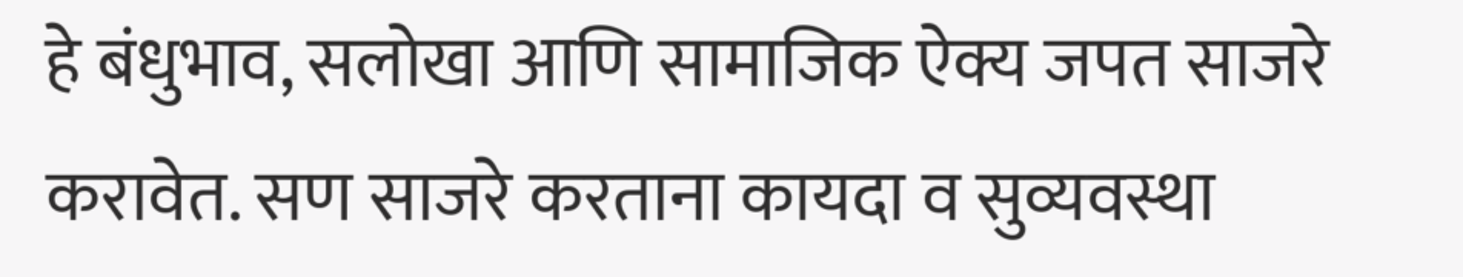हे बंधुभाव, सलोखा आणि सामाजिक ऐक्य जपत साजरे करावेत. सण साजरे करताना कायदा व सुव्यवस्था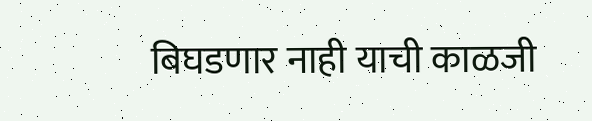बिघडणार नाही याची काळजी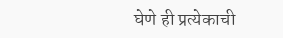घेणे ही प्रत्येकाची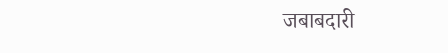जबाबदारी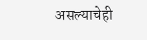असल्याचेही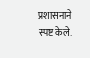प्रशासनाने स्पष्ट केले.